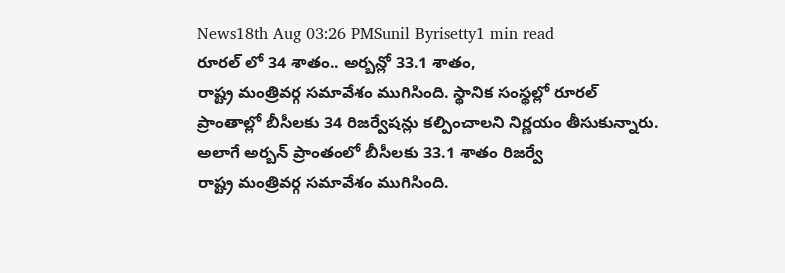News18th Aug 03:26 PMSunil Byrisetty1 min read
రూరల్ లో 34 శాతం.. అర్బన్లో 33.1 శాతం,
రాష్ట్ర మంత్రివర్గ సమావేశం ముగిసింది. స్థానిక సంస్థల్లో రూరల్ ప్రాంతాల్లో బీసీలకు 34 రిజర్వేషన్లు కల్పించాలని నిర్ణయం తీసుకున్నారు. అలాగే అర్బన్ ప్రాంతంలో బీసీలకు 33.1 శాతం రిజర్వే
రాష్ట్ర మంత్రివర్గ సమావేశం ముగిసింది.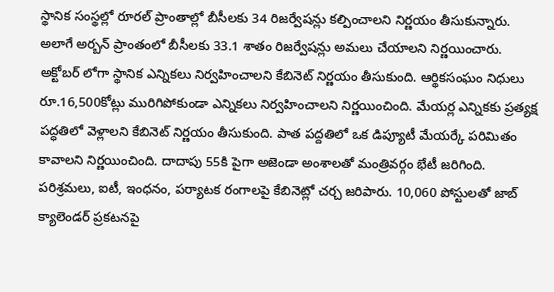స్థానిక సంస్థల్లో రూరల్ ప్రాంతాల్లో బీసీలకు 34 రిజర్వేషన్లు కల్పించాలని నిర్ణయం తీసుకున్నారు. అలాగే అర్బన్ ప్రాంతంలో బీసీలకు 33.1 శాతం రిజర్వేషన్లు అమలు చేయాలని నిర్ణయించారు. అక్టోబర్ లోగా స్థానిక ఎన్నికలు నిర్వహించాలని కేబినెట్ నిర్ణయం తీసుకుంది. ఆర్థికసంఘం నిధులు రూ.16,500కోట్లు మురిగిపోకుండా ఎన్నికలు నిర్వహించాలని నిర్ణయించింది. మేయర్ల ఎన్నికకు ప్రత్యక్ష పద్ధతిలో వెళ్లాలని కేబినెట్ నిర్ణయం తీసుకుంది. పాత పద్దతిలో ఒక డిప్యూటీ మేయర్కే పరిమితం కావాలని నిర్ణయించింది. దాదాపు 55కి పైగా అజెండా అంశాలతో మంత్రివర్గం భేటీ జరిగింది. పరిశ్రమలు, ఐటీ, ఇంధనం, పర్యాటక రంగాలపై కేబినెట్లో చర్చ జరిపారు. 10,060 పోస్టులతో జాబ్ క్యాలెండర్ ప్రకటనపై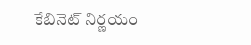కేబినెట్ నిర్ణయం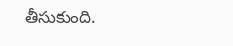తీసుకుంది.